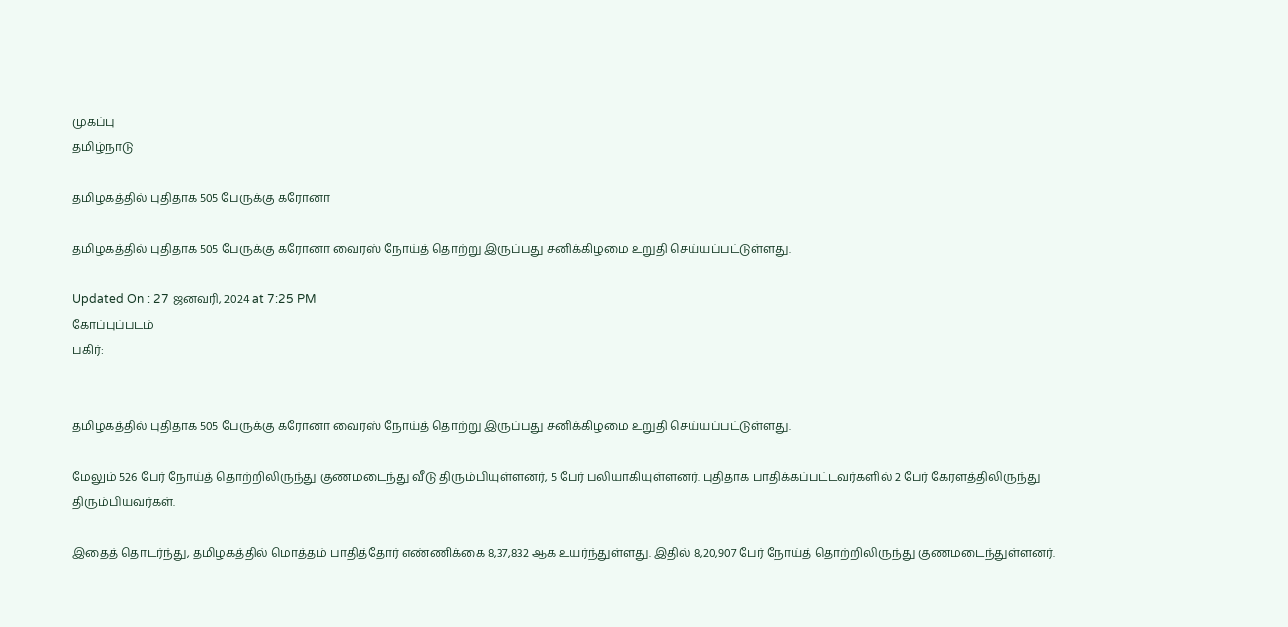முகப்பு
தமிழ்நாடு

தமிழகத்தில் புதிதாக 505 பேருக்கு கரோனா

தமிழகத்தில் புதிதாக 505 பேருக்கு கரோனா வைரஸ் நோய்த் தொற்று இருப்பது சனிக்கிழமை உறுதி செய்யப்பட்டுள்ளது.

Updated On : 27 ஜனவரி, 2024 at 7:25 PM
கோப்புப்படம்
பகிர்:


தமிழகத்தில் புதிதாக 505 பேருக்கு கரோனா வைரஸ் நோய்த் தொற்று இருப்பது சனிக்கிழமை உறுதி செய்யப்பட்டுள்ளது.

மேலும் 526 பேர் நோய்த் தொற்றிலிருந்து குணமடைந்து வீடு திரும்பியுள்ளனர், 5 பேர் பலியாகியுள்ளனர். புதிதாக பாதிக்கப்பட்டவர்களில் 2 பேர் கேரளத்திலிருந்து திரும்பியவர்கள்.

இதைத் தொடர்ந்து, தமிழகத்தில் மொத்தம் பாதித்தோர் எண்ணிக்கை 8,37,832 ஆக உயர்ந்துள்ளது. இதில் 8,20,907 பேர் நோய்த் தொற்றிலிருந்து குணமடைந்துள்ளனர்.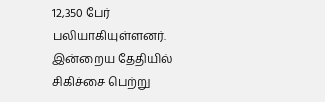12,350 பேர் பலியாகியுள்ளனர். இன்றைய தேதியில் சிகிச்சை பெற்று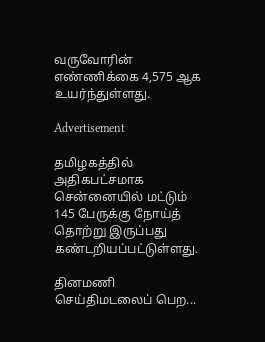வருவோரின் எண்ணிக்கை 4,575 ஆக உயர்ந்துள்ளது.

Advertisement

தமிழகத்தில் அதிகபட்சமாக சென்னையில் மட்டும் 145 பேருக்கு நோய்த் தொற்று இருப்பது கண்டறியப்பட்டுள்ளது.

தினமணி செய்திமடலைப் பெற...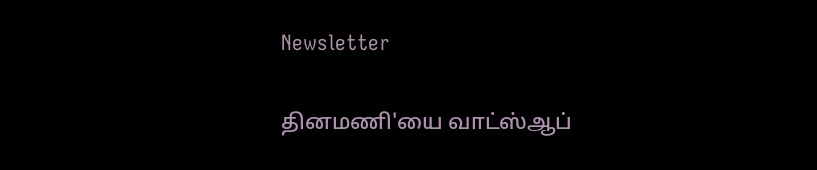Newsletter

தினமணி'யை வாட்ஸ்ஆப்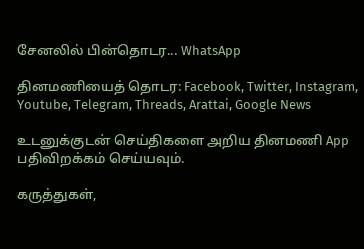சேனலில் பின்தொடர... WhatsApp

தினமணியைத் தொடர: Facebook, Twitter, Instagram, Youtube, Telegram, Threads, Arattai, Google News

உடனுக்குடன் செய்திகளை அறிய தினமணி App பதிவிறக்கம் செய்யவும்.

கருத்துகள்,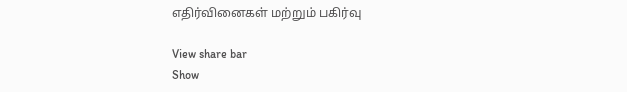எதிர்வினைகள் மற்றும் பகிர்வு

View share bar
Show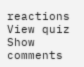reactions
View quiz
Show comments